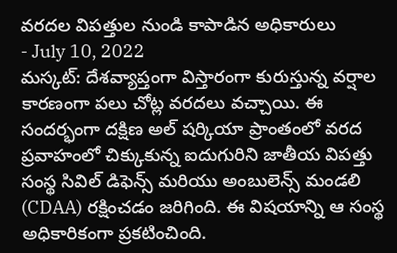వరదల విపత్తుల నుండి కాపాడిన అధికారులు
- July 10, 2022
మస్కట్: దేశవ్యాప్తంగా విస్తారంగా కురుస్తున్న వర్షాల కారణంగా పలు చోట్ల వరదలు వచ్చాయి. ఈ సందర్భంగా దక్షిణ అల్ షర్కియా ప్రాంతంలో వరద ప్రవాహంలో చిక్కుకున్న ఐదుగురిని జాతీయ విపత్తు సంస్థ సివిల్ డిఫెన్స్ మరియు అంబులెన్స్ మండలి (CDAA) రక్షించడం జరిగింది. ఈ విషయాన్ని ఆ సంస్థ అధికారికంగా ప్రకటించింది.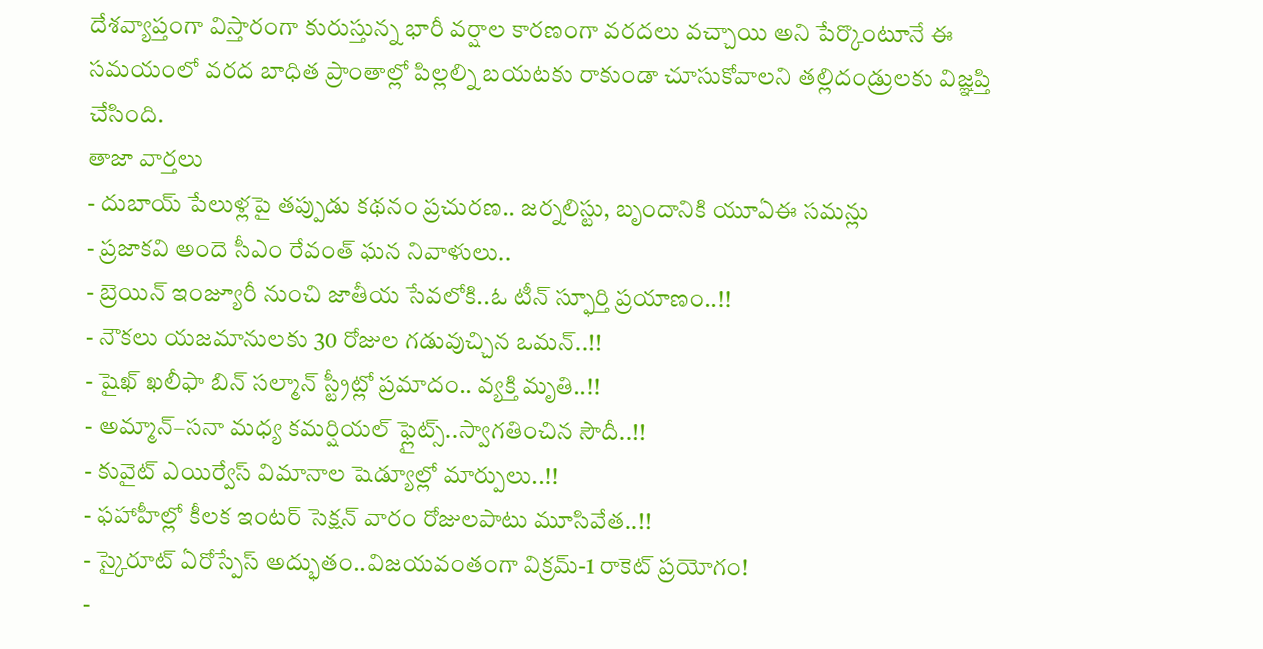దేశవ్యాప్తంగా విస్తారంగా కురుస్తున్న భారీ వర్షాల కారణంగా వరదలు వచ్చాయి అని పేర్కొంటూనే ఈ సమయంలో వరద బాధిత ప్రాంతాల్లో పిల్లల్ని బయటకు రాకుండా చూసుకోవాలని తల్లిదండ్రులకు విజ్ఞప్తి చేసింది.
తాజా వార్తలు
- దుబాయ్ పేలుళ్లపై తప్పుడు కథనం ప్రచురణ.. జర్నలిస్టు, బృందానికి యూఏఈ సమన్లు
- ప్రజాకవి అందె సీఎం రేవంత్ ఘన నివాళులు..
- బ్రెయిన్ ఇంజ్యూరీ నుంచి జాతీయ సేవలోకి..ఓ టీన్ స్ఫూర్తి ప్రయాణం..!!
- నౌకలు యజమానులకు 30 రోజుల గడువుచ్చిన ఒమన్..!!
- షైఖ్ ఖలీఫా బిన్ సల్మాన్ స్ట్రీట్లో ప్రమాదం.. వ్యక్తి మృతి..!!
- అమ్మాన్–సనా మధ్య కమర్షియల్ ఫ్లైట్స్..స్వాగతించిన సౌదీ..!!
- కువైట్ ఎయిర్వేస్ విమానాల షెడ్యూల్లో మార్పులు..!!
- ఫహాహీల్లో కీలక ఇంటర్ సెక్షన్ వారం రోజులపాటు మూసివేత..!!
- స్కైరూట్ ఏరోస్పేస్ అద్భుతం..విజయవంతంగా విక్రమ్-1 రాకెట్ ప్రయోగం!
-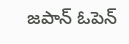జపాన్ ఓపెన్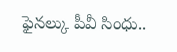ఫైనల్కు పీవీ సింధు..